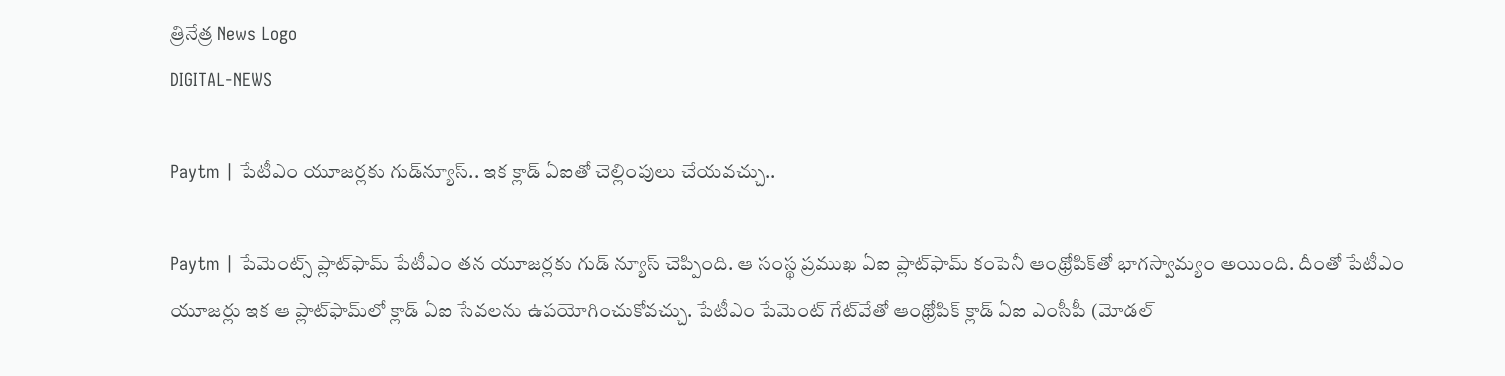త్రినేత్ర News Logo
DIGITAL-NEWS

Paytm | పేటీఎం యూజ‌ర్ల‌కు గుడ్‌న్యూస్‌.. ఇక క్లాడ్ ఏఐతో చెల్లింపులు చేయ‌వ‌చ్చు..

Paytm | పేమెంట్స్ ప్లాట్‌ఫామ్ పేటీఎం త‌న యూజ‌ర్ల‌కు గుడ్ న్యూస్ చెప్పింది. ఆ సంస్థ ప్ర‌ముఖ ఏఐ ప్లాట్‌ఫామ్ కంపెనీ ఆంథ్రోపిక్‌తో భాగ‌స్వామ్యం అయింది. దీంతో పేటీఎం యూజ‌ర్లు ఇక ఆ ప్లాట్‌ఫామ్‌లో క్లాడ్ ఏఐ సేవ‌ల‌ను ఉప‌యోగించుకోవ‌చ్చు. పేటీఎం పేమెంట్ గేట్‌వేతో ఆంథ్రోపిక్ క్లాడ్ ఏఐ ఎంసీపీ (మోడ‌ల్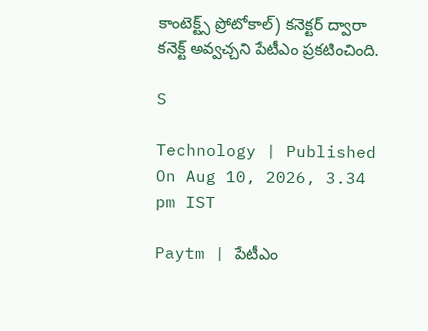కాంటెక్ట్స్ ప్రోటోకాల్‌) క‌నెక్ట‌ర్ ద్వారా క‌నెక్ట్ అవ్వ‌చ్చ‌ని పేటీఎం ప్ర‌కటించింది.

S

Technology | Published On Aug 10, 2026, 3.34 pm IST

Paytm | పేటీఎం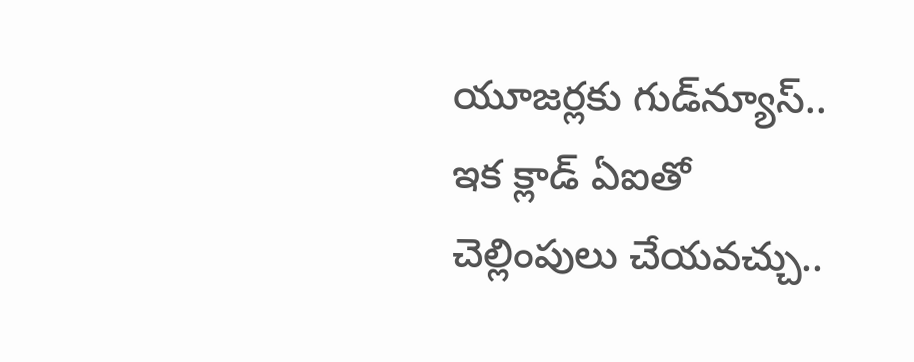యూజ‌ర్ల‌కు గుడ్‌న్యూస్‌.. ఇక క్లాడ్ ఏఐతో చెల్లింపులు చేయ‌వ‌చ్చు..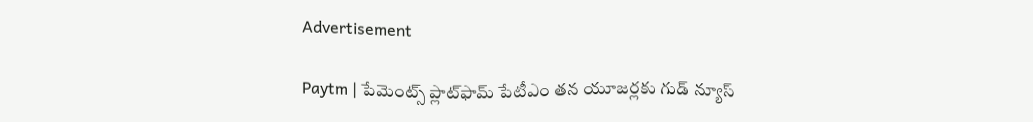Advertisement

Paytm | పేమెంట్స్ ప్లాట్‌ఫామ్ పేటీఎం త‌న యూజ‌ర్ల‌కు గుడ్ న్యూస్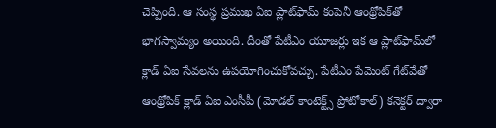చెప్పింది. ఆ సంస్థ ప్ర‌ముఖ ఏఐ ప్లాట్‌ఫామ్ కంపెనీ ఆంథ్రోపిక్‌తో భాగ‌స్వామ్యం అయింది. దీంతో పేటీఎం యూజ‌ర్లు ఇక ఆ ప్లాట్‌ఫామ్‌లో క్లాడ్ ఏఐ సేవ‌ల‌ను ఉప‌యోగించుకోవ‌చ్చు. పేటీఎం పేమెంట్ గేట్‌వేతో ఆంథ్రోపిక్ క్లాడ్ ఏఐ ఎంసీపీ (మోడ‌ల్ కాంటెక్ట్స్ ప్రోటోకాల్‌) క‌నెక్ట‌ర్ ద్వారా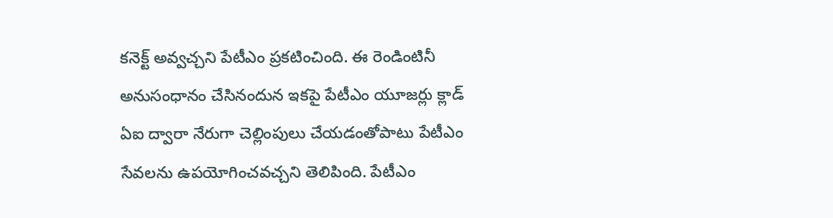క‌నెక్ట్ అవ్వ‌చ్చ‌ని పేటీఎం ప్ర‌కటించింది. ఈ రెండింటినీ అనుసంధానం చేసినందున ఇకపై పేటీఎం యూజ‌ర్లు క్లాడ్ ఏఐ ద్వారా నేరుగా చెల్లింపులు చేయ‌డంతోపాటు పేటీఎం సేవ‌ల‌ను ఉప‌యోగించ‌వ‌చ్చ‌ని తెలిపింది. పేటీఎం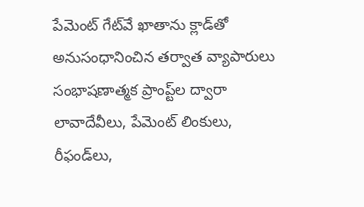పేమెంట్ గేట్‌వే ఖాతాను క్లాడ్‌తో అనుసంధానించిన తర్వాత వ్యాపారులు సంభాషణాత్మక ప్రాంప్ట్‌ల ద్వారా లావాదేవీలు, పేమెంట్ లింకులు, రీఫండ్‌లు,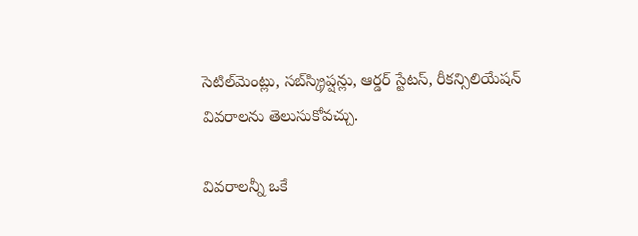సెటిల్‌మెంట్లు, సబ్‌స్క్రిప్షన్లు, ఆర్డర్ స్టేటస్, రీకన్సిలియేషన్ వివరాలను తెలుసుకోవచ్చు.

వివ‌రాల‌న్నీ ఒకే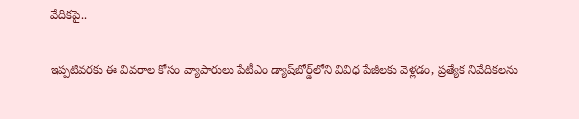వేదిక‌పై..

ఇప్పటివరకు ఈ వివరాల కోసం వ్యాపారులు పేటీఎం డ్యాష్‌బోర్డ్‌లోని వివిధ పేజీలకు వెళ్లడం, ప్రత్యేక నివేదికలను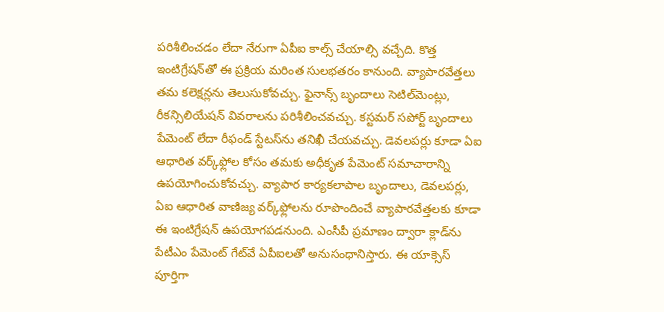పరిశీలించడం లేదా నేరుగా ఏపీఐ కాల్స్ చేయాల్సి వచ్చేది. కొత్త ఇంటిగ్రేషన్‌తో ఈ ప్రక్రియ మరింత సులభత‌రం కానుంది. వ్యాపారవేత్తలు తమ కలెక్షన్లను తెలుసుకోవచ్చు. ఫైనాన్స్ బృందాలు సెటిల్‌మెంట్లు, రీకన్సిలియేషన్ వివరాలను పరిశీలించవచ్చు. కస్టమర్ సపోర్ట్ బృందాలు పేమెంట్ లేదా రీఫండ్ స్టేటస్‌ను తనిఖీ చేయవచ్చు. డెవలపర్లు కూడా ఏఐ ఆధారిత వర్క్‌ఫ్లోల కోసం తమకు అధీకృత పేమెంట్ సమాచారాన్ని ఉపయోగించుకోవచ్చు. వ్యాపార కార్యకలాపాల బృందాలు, డెవలపర్లు, ఏఐ ఆధారిత వాణిజ్య వర్క్‌ఫ్లోలను రూపొందించే వ్యాపారవేత్తలకు కూడా ఈ ఇంటిగ్రేషన్ ఉపయోగపడనుంది. ఎంసీపీ ప్రమాణం ద్వారా క్లాడ్‌ను పేటీఎం పేమెంట్ గేట్‌వే ఏపీఐలతో అనుసంధానిస్తారు. ఈ యాక్సెస్ పూర్తిగా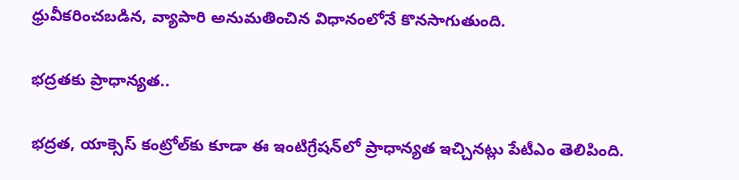ధ్రువీకరించబడిన, వ్యాపారి అనుమతించిన విధానంలోనే కొనసాగుతుంది.

భ‌ద్ర‌త‌కు ప్రాధాన్య‌త‌..

భద్రత, యాక్సెస్ కంట్రోల్‌కు కూడా ఈ ఇంటిగ్రేషన్‌లో ప్రాధాన్యత ఇచ్చినట్లు పేటీఎం తెలిపింది.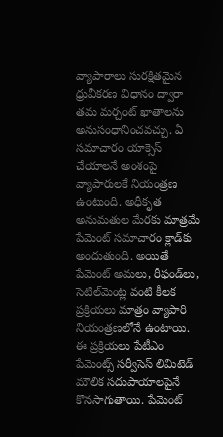వ్యాపారాలు సురక్షితమైన ధ్రువీకరణ విధానం ద్వారా తమ మర్చంట్ ఖాతాలను అనుసంధానించవచ్చు. ఏ సమాచారం యాక్సెస్ చేయాలనే అంశంపై వ్యాపారులకే నియంత్రణ ఉంటుంది. అధీకృత అనుమతుల మేరకు మాత్రమే పేమెంట్ సమాచారం క్లాడ్‌కు అందుతుంది. అయితే పేమెంట్ అమలు, రీఫండ్‌లు, సెటిల్‌మెంట్ల వంటి కీలక ప్రక్రియలు మాత్రం వ్యాపారి నియంత్రణలోనే ఉంటాయి. ఈ ప్రక్రియలు పేటీఎం పేమెంట్స్ సర్వీసెస్ లిమిటెడ్ మౌలిక సదుపాయాలపైనే కొనసాగుతాయి. పేమెంట్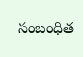సంబంధిత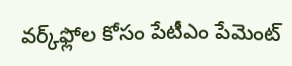వర్క్‌ఫ్లోల కోసం పేటీఎం పేమెంట్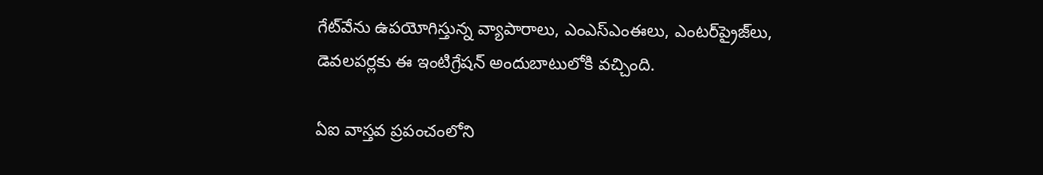గేట్‌వేను ఉపయోగిస్తున్న వ్యాపారాలు, ఎంఎస్‌ఎంఈలు, ఎంటర్‌ప్రైజ్‌లు, డెవలపర్లకు ఈ ఇంటిగ్రేషన్ అందుబాటులోకి వచ్చింది.

ఏఐ వాస్తవ ప్రపంచంలోని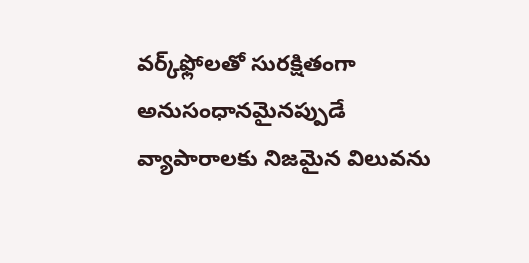వర్క్‌ఫ్లోలతో సురక్షితంగా అనుసంధానమైనప్పుడే వ్యాపారాలకు నిజమైన విలువను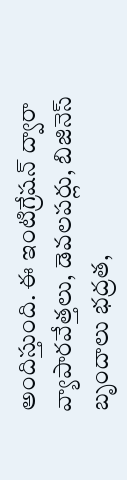అందిస్తుంది. ఈ ఇంటిగ్రేషన్ ద్వారా వ్యాపారవేత్తలు, డెవలపర్లు, బిజినెస్ బృందాలు భద్రత,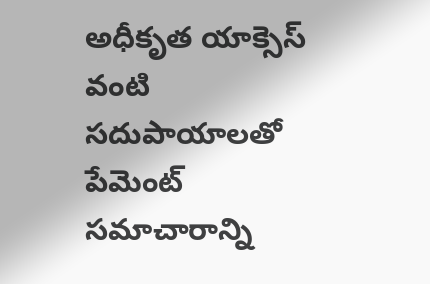అధీకృత యాక్సెస్ వంటి సదుపాయాలతో పేమెంట్ సమాచారాన్ని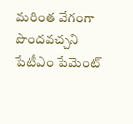మరింత వేగంగా పొందవ‌చ్చ‌ని పేటీఎం పేమెంట్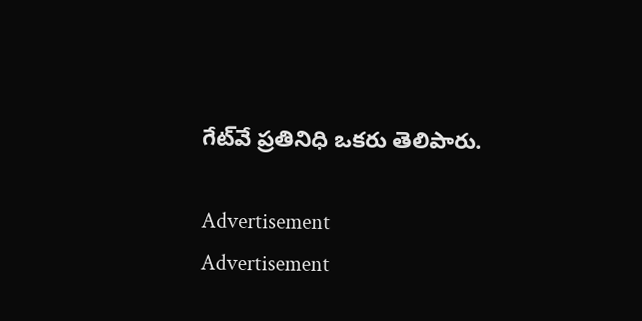గేట్‌వే ప్రతినిధి ఒక‌రు తెలిపారు.

Advertisement
Advertisement